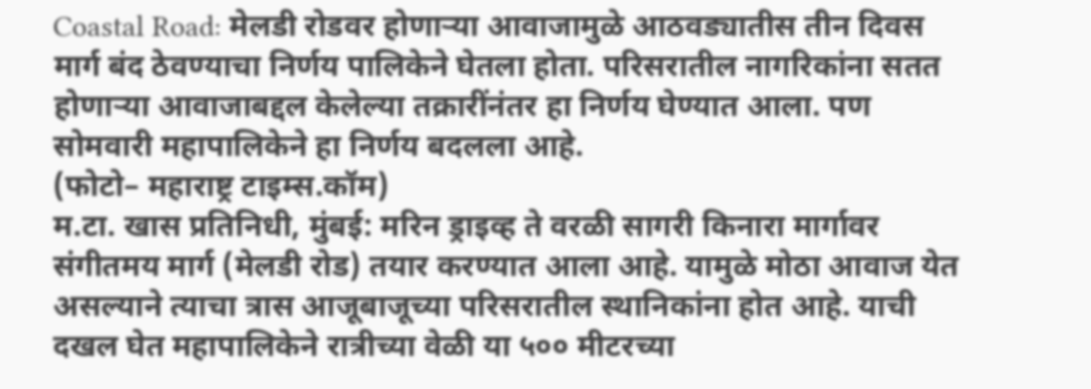Coastal Road: मेलडी रोडवर होणाऱ्या आवाजामुळे आठवड्यातीस तीन दिवस मार्ग बंद ठेवण्याचा निर्णय पालिकेने घेतला होता. परिसरातील नागरिकांना सतत होणाऱ्या आवाजाबद्दल केलेल्या तक्रारींनंतर हा निर्णय घेण्यात आला. पण सोमवारी महापालिकेने हा निर्णय बदलला आहे.
(फोटो– महाराष्ट्र टाइम्स.कॉम)
म.टा. खास प्रतिनिधी, मुंबई: मरिन ड्राइव्ह ते वरळी सागरी किनारा मार्गावर संगीतमय मार्ग (मेलडी रोड) तयार करण्यात आला आहे. यामुळे मोठा आवाज येत असल्याने त्याचा त्रास आजूबाजूच्या परिसरातील स्थानिकांना होत आहे. याची दखल घेत महापालिकेने रात्रीच्या वेळी या ५०० मीटरच्या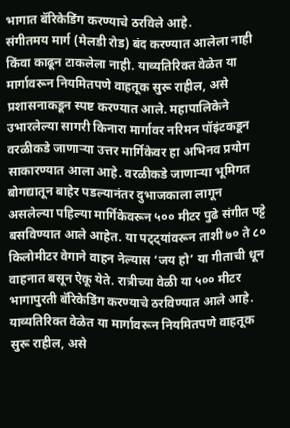भागात बॅरिकेडिंग करण्याचे ठरविले आहे.
संगीतमय मार्ग (मेलडी रोड) बंद करण्यात आलेला नाही किंवा काढून टाकलेला नाही. याव्यतिरिक्त वेळेत या मार्गावरून नियमितपणे वाहतूक सुरू राहील, असे प्रशासनाकडून स्पष्ट करण्यात आले. महापालिकेने उभारलेल्या सागरी किनारा मार्गावर नरिमन पॉइंटकडून वरळीकडे जाणाऱ्या उत्तर मार्गिकेवर हा अभिनव प्रयोग साकारण्यात आला आहे. वरळीकडे जाणाऱ्या भूमिगत बोगद्यातून बाहेर पडल्यानंतर दुभाजकाला लागून असलेल्या पहिल्या मार्गिकेवरून ५०० मीटर पुढे संगीत पट्टे बसविण्यात आले आहेत. या पट्ट्यांवरून ताशी ७० ते ८० किलोमीटर वेगाने वाहन नेल्यास ‘जय हो’ या गीताची धून वाहनात बसून ऐकू येते. रात्रीच्या वेळी या ५०० मीटर भागापुरती बॅरिकेडिंग करण्याचे ठरविण्यात आले आहे. याव्यतिरिक्त वेळेत या मार्गावरून नियमितपणे वाहतूक सुरू राहील, असे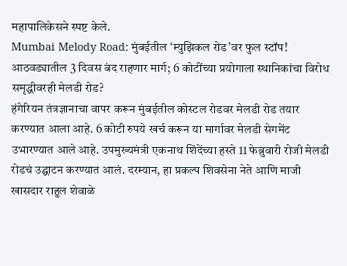महापालिकेसने स्पष्ट केले.
Mumbai Melody Road: मुंबईतील ‘म्युझिकल रोड’वर फुल स्टॉप! आठवड्यातील 3 दिवस बंद राहणार मार्ग; 6 कोटींच्या प्रयोगाला स्थानिकांचा विरोध
समृद्धीवरही मेलडी रोड?
हंगेरियन तंत्रज्ञानाचा वापर करून मुंबईतील कोस्टल रोडवर मेलडी रोड तयार करण्यात आला आहे. 6 कोटी रुपये खर्च करून या मार्गावर मेलडी सेगमेंट उभारण्यात आले आहे. उपमुख्यमंत्री एकनाथ शिंदेंच्या हस्ते 11 फेब्रुवारी रोजी मेलडी रोडचं उद्घाटन करण्यात आलं. दरम्यान, हा प्रकल्प शिवसेना नेते आणि माजी खासदार राहुल शेवाळे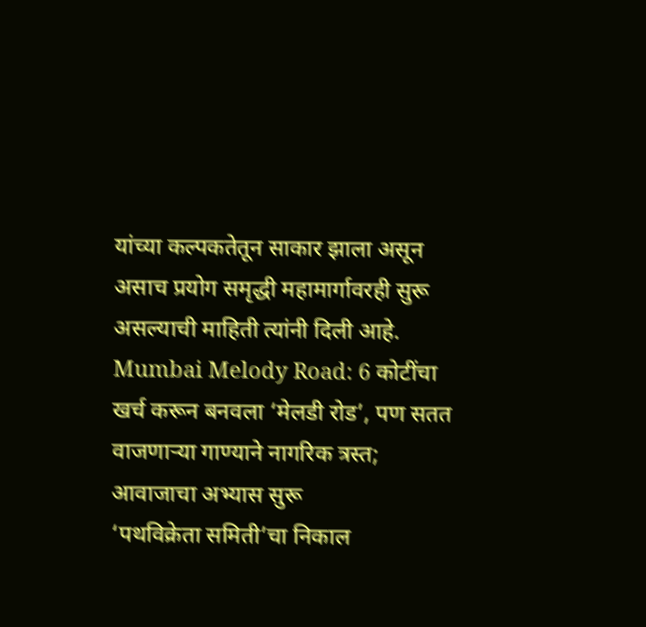यांच्या कल्पकतेतून साकार झाला असून असाच प्रयोग समृद्धी महामार्गावरही सुरू असल्याची माहिती त्यांनी दिली आहे.
Mumbai Melody Road: 6 कोटींचा खर्च करून बनवला ‘मेलडी रोड’, पण सतत वाजणाऱ्या गाण्याने नागरिक त्रस्त; आवाजाचा अभ्यास सुरू
‘पथविक्रेता समिती’चा निकाल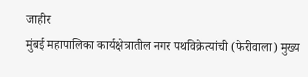जाहीर
मुंबई महापालिका कार्यक्षेत्रातील नगर पथविक्रेत्यांची (फेरीवाला) मुख्य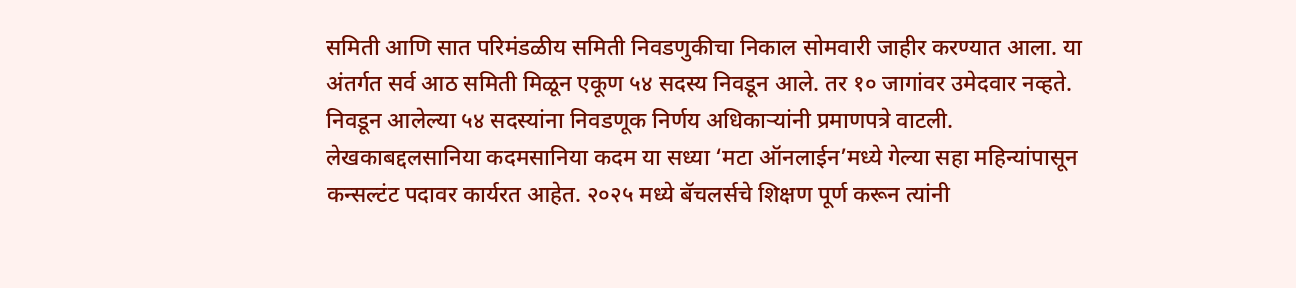समिती आणि सात परिमंडळीय समिती निवडणुकीचा निकाल सोमवारी जाहीर करण्यात आला. या अंतर्गत सर्व आठ समिती मिळून एकूण ५४ सदस्य निवडून आले. तर १० जागांवर उमेदवार नव्हते. निवडून आलेल्या ५४ सदस्यांना निवडणूक निर्णय अधिकाऱ्यांनी प्रमाणपत्रे वाटली.
लेखकाबद्दलसानिया कदमसानिया कदम या सध्या ‘मटा ऑनलाईन’मध्ये गेल्या सहा महिन्यांपासून कन्सल्टंट पदावर कार्यरत आहेत. २०२५ मध्ये बॅचलर्सचे शिक्षण पूर्ण करून त्यांनी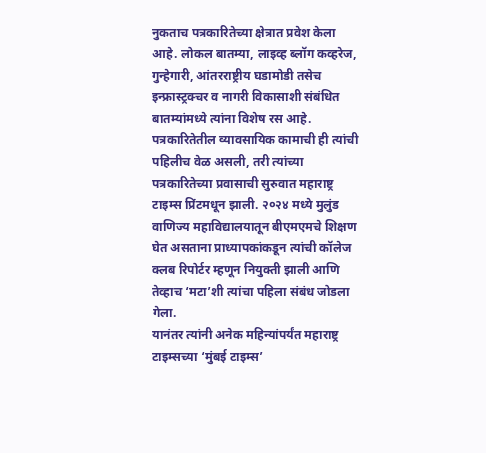नुकताच पत्रकारितेच्या क्षेत्रात प्रवेश केला आहे. लोकल बातम्या, लाइव्ह ब्लॉग कव्हरेज, गुन्हेगारी, आंतरराष्ट्रीय घडामोडी तसेच इन्फ्रास्ट्रक्चर व नागरी विकासाशी संबंधित बातम्यांमध्ये त्यांना विशेष रस आहे.
पत्रकारितेतील व्यावसायिक कामाची ही त्यांची पहिलीच वेळ असली, तरी त्यांच्या पत्रकारितेच्या प्रवासाची सुरुवात महाराष्ट्र टाइम्स प्रिंटमधून झाली. २०२४ मध्ये मुलुंड वाणिज्य महाविद्यालयातून बीएमएमचे शिक्षण घेत असताना प्राध्यापकांकडून त्यांची कॉलेज क्लब रिपोर्टर म्हणून नियुक्ती झाली आणि तेव्हाच ‘मटा’शी त्यांचा पहिला संबंध जोडला गेला.
यानंतर त्यांनी अनेक महिन्यांपर्यंत महाराष्ट्र टाइम्सच्या ‘मुंबई टाइम्स’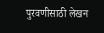पुरवणीसाठी लेखन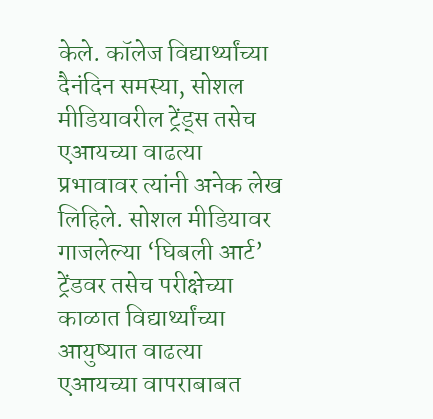केले. कॉलेज विद्यार्थ्यांच्या दैनंदिन समस्या, सोशल मीडियावरील ट्रेंड्स तसेच एआयच्या वाढत्या प्रभावावर त्यांनी अनेक लेख लिहिले. सोशल मीडियावर गाजलेल्या ‘घिबली आर्ट’ ट्रेंडवर तसेच परीक्षेच्या काळात विद्यार्थ्यांच्या आयुष्यात वाढत्या एआयच्या वापराबाबत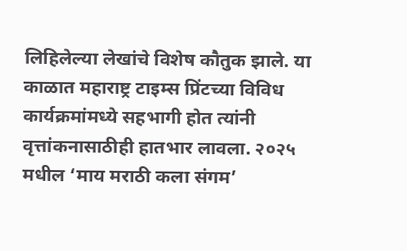लिहिलेल्या लेखांचे विशेष कौतुक झाले. या काळात महाराष्ट्र टाइम्स प्रिंटच्या विविध कार्यक्रमांमध्ये सहभागी होत त्यांनी वृत्तांकनासाठीही हातभार लावला. २०२५ मधील ‘माय मराठी कला संगम’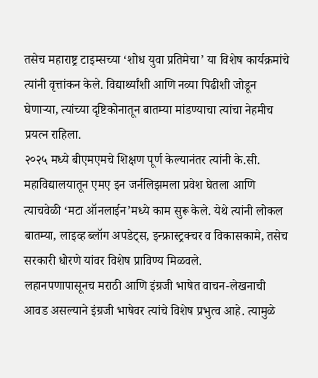तसेच महाराष्ट्र टाइम्सच्या ‘शोध युवा प्रतिमेचा’ या विशेष कार्यक्रमांचे त्यांनी वृत्तांकन केले. विद्यार्थ्यांशी आणि नव्या पिढीशी जोडून घेणाऱ्या, त्यांच्या दृष्टिकोनातून बातम्या मांडण्याचा त्यांचा नेहमीच प्रयत्न राहिला.
२०२५ मध्ये बीएमएमचे शिक्षण पूर्ण केल्यानंतर त्यांनी के.सी. महाविद्यालयातून एमए इन जर्नलिझमला प्रवेश घेतला आणि त्याचवेळी ‘मटा ऑनलाईन’मध्ये काम सुरू केले. येथे त्यांनी लोकल बातम्या, लाइव्ह ब्लॉग अपडेट्स, इन्फ्रास्ट्रक्चर व विकासकामे, तसेच सरकारी धोरणे यांवर विशेष प्राविण्य मिळवले.
लहानपणापासूनच मराठी आणि इंग्रजी भाषेत वाचन-लेखनाची आवड असल्याने इंग्रजी भाषेवर त्यांचे विशेष प्रभुत्व आहे. त्यामुळे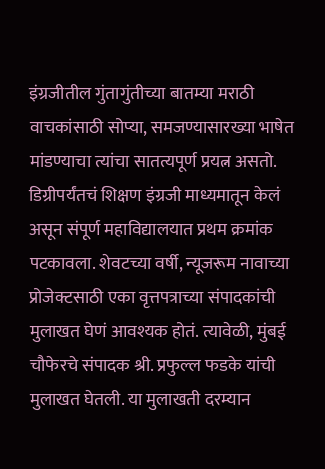इंग्रजीतील गुंतागुंतीच्या बातम्या मराठी वाचकांसाठी सोप्या, समजण्यासारख्या भाषेत मांडण्याचा त्यांचा सातत्यपूर्ण प्रयत्न असतो. डिग्रीपर्यंतचं शिक्षण इंग्रजी माध्यमातून केलं असून संपूर्ण महाविद्यालयात प्रथम क्रमांक पटकावला. शेवटच्या वर्षी, न्यूजरूम नावाच्या प्रोजेक्टसाठी एका वृत्तपत्राच्या संपादकांची मुलाखत घेणं आवश्यक होतं. त्यावेळी, मुंबई चौफेरचे संपादक श्री. प्रफुल्ल फडके यांची मुलाखत घेतली. या मुलाखती दरम्यान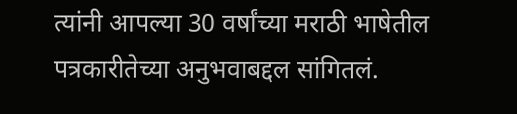त्यांनी आपल्या 30 वर्षांच्या मराठी भाषेतील पत्रकारीतेच्या अनुभवाबद्दल सांगितलं.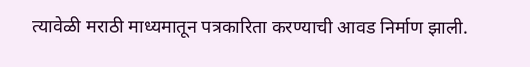त्यावेळी मराठी माध्यमातून पत्रकारिता करण्याची आवड निर्माण झाली.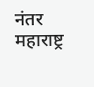नंतर महाराष्ट्र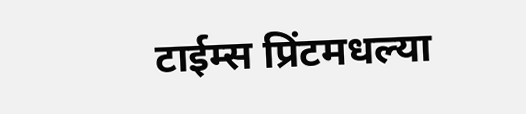टाईम्स प्रिंटमधल्या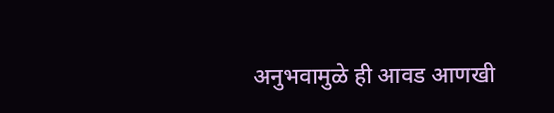अनुभवामुळे ही आवड आणखी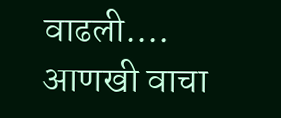वाढली.… आणखी वाचा